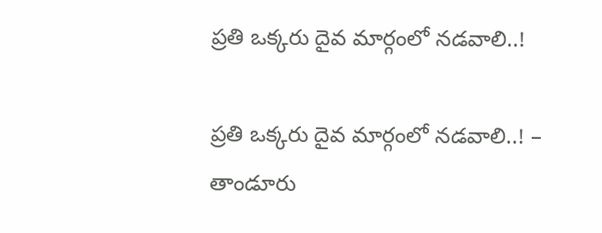ప్రతి ఒక్కరు దైవ మార్గంలో నడవాలి..!

ప్రతి ఒక్కరు దైవ మార్గంలో నడవాలి..! – తాండూరు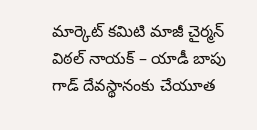మార్కెట్ కమిటి మాజీ చైర్మన్ విఠల్ నాయక్ – యాడీ బాపు గాడ్‌ దేవస్థానంకు చేయూత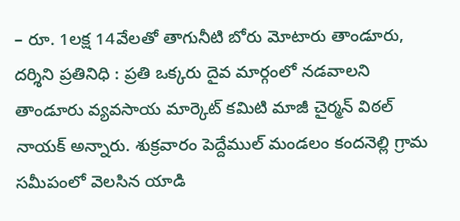– రూ. 1లక్ష 14వేలతో తాగునీటి బోరు మోటారు తాండూరు, దర్శిని ప్రతినిధి : ప్రతి ఒక్కరు దైవ మార్గంలో నడవాలని తాండూరు వ్యవసాయ మార్కెట్ కమిటి మాజీ చైర్మన్ విఠల్ నాయక్ అన్నారు. శుక్రవారం పెద్దేముల్ మండలం కందనెల్లి గ్రామ సమీపంలో వెలసిన యాడి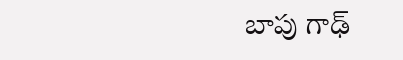బాపు గాఢ్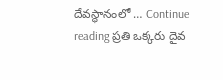దేవస్థానంలో … Continue reading ప్రతి ఒక్కరు దైవ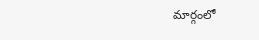మార్గంలో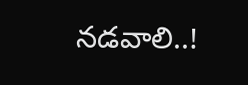నడవాలి..!